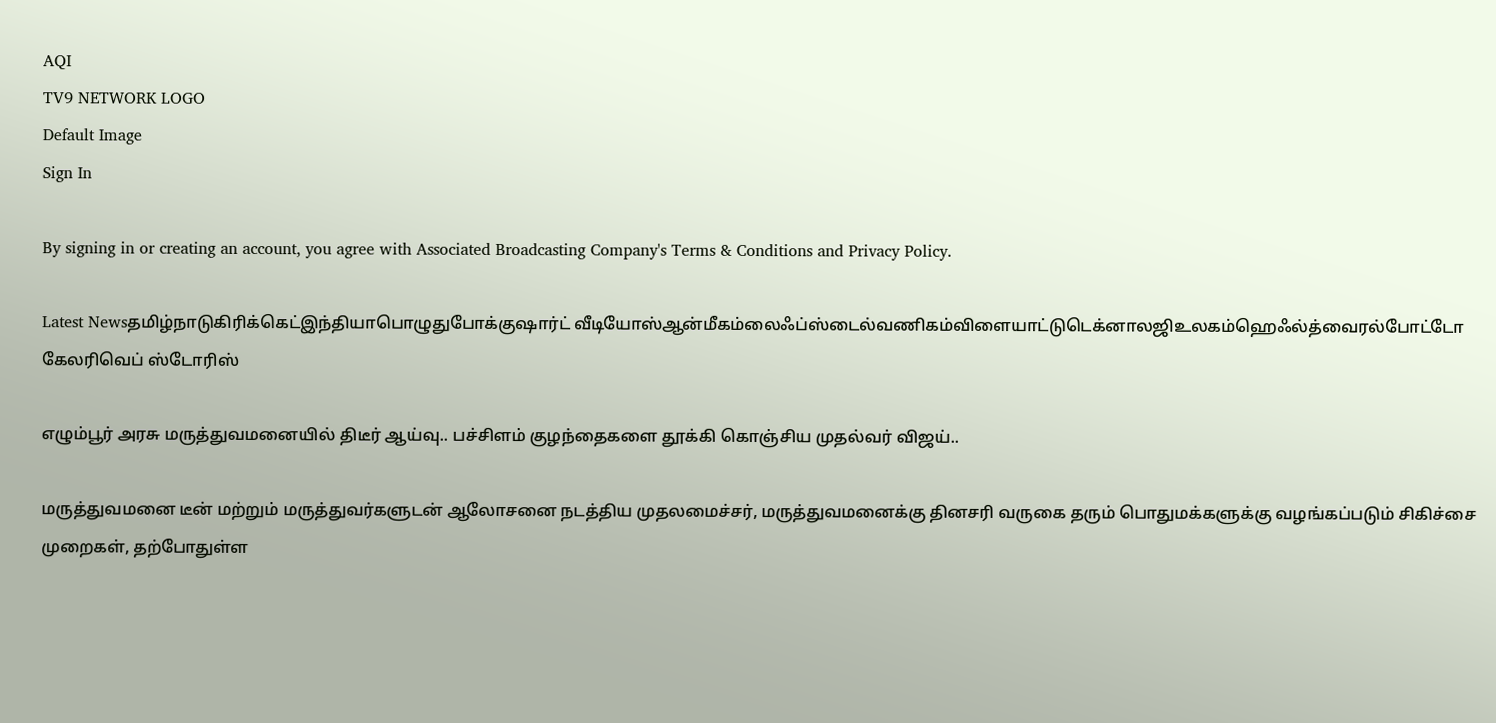AQI
TV9 NETWORK LOGO
Default Image
Sign In

By signing in or creating an account, you agree with Associated Broadcasting Company's Terms & Conditions and Privacy Policy.

Latest Newsதமிழ்நாடுகிரிக்கெட்இந்தியாபொழுதுபோக்குஷார்ட் வீடியோஸ்ஆன்மீகம்லைஃப்ஸ்டைல்வணிகம்விளையாட்டுடெக்னாலஜிஉலகம்ஹெஃல்த்வைரல்போட்டோ கேலரிவெப் ஸ்டோரிஸ்

எழும்பூர் அரசு மருத்துவமனையில் திடீர் ஆய்வு.. பச்சிளம் குழந்தைகளை தூக்கி கொஞ்சிய முதல்வர் விஜய்..

மருத்துவமனை டீன் மற்றும் மருத்துவர்களுடன் ஆலோசனை நடத்திய முதலமைச்சர், மருத்துவமனைக்கு தினசரி வருகை தரும் பொதுமக்களுக்கு வழங்கப்படும் சிகிச்சை முறைகள், தற்போதுள்ள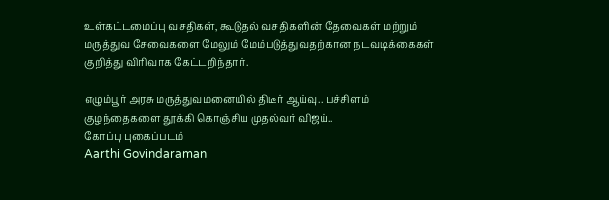உள்கட்டமைப்பு வசதிகள், கூடுதல் வசதிகளின் தேவைகள் மற்றும் மருத்துவ சேவைகளை மேலும் மேம்படுத்துவதற்கான நடவடிக்கைகள் குறித்து விரிவாக கேட்டறிந்தார்.

எழும்பூர் அரசு மருத்துவமனையில் திடீர் ஆய்வு.. பச்சிளம் குழந்தைகளை தூக்கி கொஞ்சிய முதல்வர் விஜய்..
கோப்பு புகைப்படம்
Aarthi Govindaraman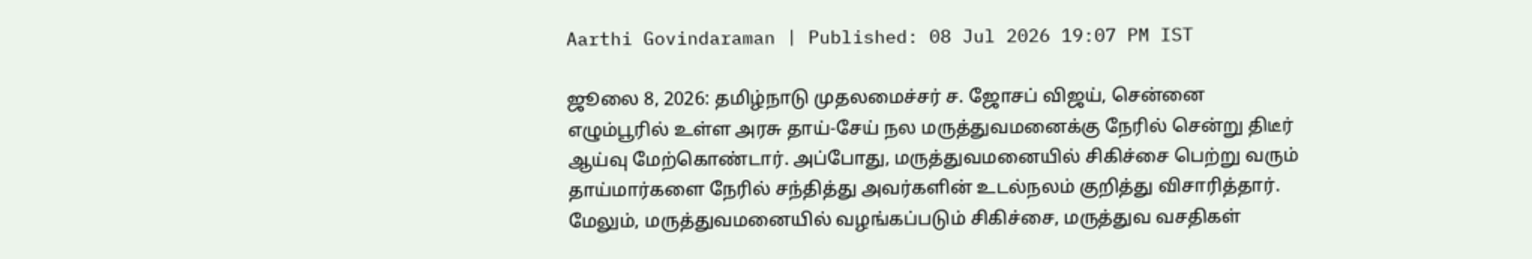Aarthi Govindaraman | Published: 08 Jul 2026 19:07 PM IST

ஜூலை 8, 2026: தமிழ்நாடு முதலமைச்சர் ச. ஜோசப் விஜய், சென்னை எழும்பூரில் உள்ள அரசு தாய்-சேய் நல மருத்துவமனைக்கு நேரில் சென்று திடீர் ஆய்வு மேற்கொண்டார். அப்போது, மருத்துவமனையில் சிகிச்சை பெற்று வரும் தாய்மார்களை நேரில் சந்தித்து அவர்களின் உடல்நலம் குறித்து விசாரித்தார். மேலும், மருத்துவமனையில் வழங்கப்படும் சிகிச்சை, மருத்துவ வசதிகள்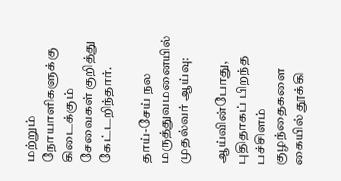மற்றும் நோயாளிகளுக்கு கிடைக்கும் சேவைகள் குறித்து கேட்டறிந்தார்.

தாய்-சேய் நல மருத்துவமனையில் முதல்வர் ஆய்வு:

ஆய்வின்போது, புதிதாகப் பிறந்த பச்சிளம் குழந்தைகளை கையில் தூக்கி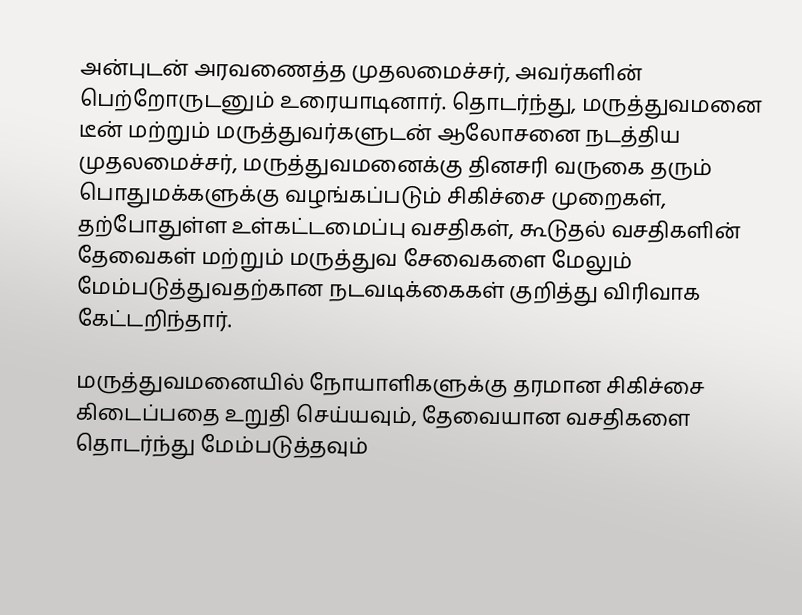அன்புடன் அரவணைத்த முதலமைச்சர், அவர்களின் பெற்றோருடனும் உரையாடினார். தொடர்ந்து, மருத்துவமனை டீன் மற்றும் மருத்துவர்களுடன் ஆலோசனை நடத்திய முதலமைச்சர், மருத்துவமனைக்கு தினசரி வருகை தரும் பொதுமக்களுக்கு வழங்கப்படும் சிகிச்சை முறைகள், தற்போதுள்ள உள்கட்டமைப்பு வசதிகள், கூடுதல் வசதிகளின் தேவைகள் மற்றும் மருத்துவ சேவைகளை மேலும் மேம்படுத்துவதற்கான நடவடிக்கைகள் குறித்து விரிவாக கேட்டறிந்தார்.

மருத்துவமனையில் நோயாளிகளுக்கு தரமான சிகிச்சை கிடைப்பதை உறுதி செய்யவும், தேவையான வசதிகளை தொடர்ந்து மேம்படுத்தவும்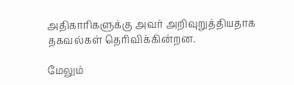அதிகாரிகளுக்கு அவர் அறிவுறுத்தியதாக தகவல்கள் தெரிவிக்கின்றன.

மேலும்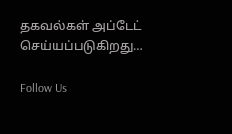தகவல்கள் அப்டேட் செய்யப்படுகிறது…

Follow Us